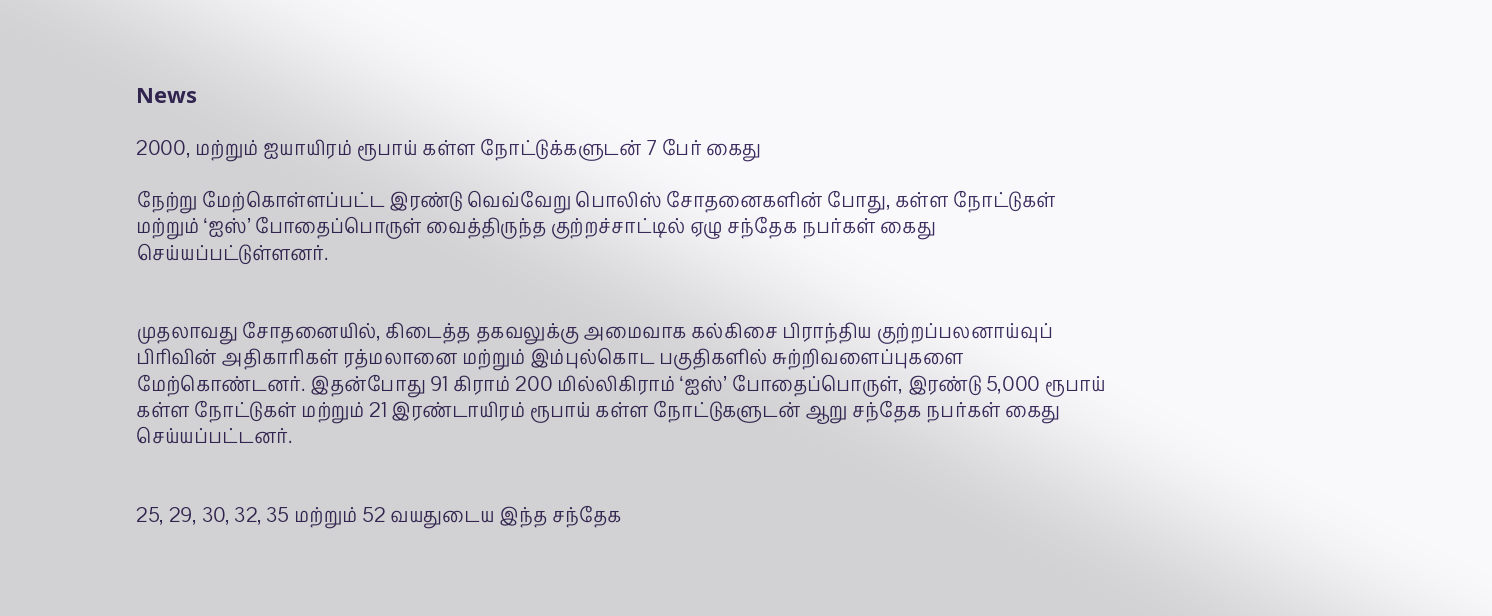News

2000, மற்றும் ஐயாயிரம் ரூபாய் கள்ள நோட்டுக்களுடன் 7 பேர் கைது

நேற்று மேற்கொள்ளப்பட்ட இரண்டு வெவ்வேறு பொலிஸ் சோதனைகளின் போது, கள்ள நோட்டுகள் மற்றும் ‘ஐஸ்’ போதைப்பொருள் வைத்திருந்த குற்றச்சாட்டில் ஏழு சந்தேக நபர்கள் கைது செய்யப்பட்டுள்ளனர்.


முதலாவது சோதனையில், கிடைத்த தகவலுக்கு அமைவாக கல்கிசை பிராந்திய குற்றப்பலனாய்வுப் பிரிவின் அதிகாரிகள் ரத்மலானை மற்றும் இம்புல்கொட பகுதிகளில் சுற்றிவளைப்புகளை மேற்கொண்டனர். இதன்போது 91 கிராம் 200 மில்லிகிராம் ‘ஐஸ்’ போதைப்பொருள், இரண்டு 5,000 ரூபாய் கள்ள நோட்டுகள் மற்றும் 21 இரண்டாயிரம் ரூபாய் கள்ள நோட்டுகளுடன் ஆறு சந்தேக நபர்கள் கைது செய்யப்பட்டனர்.


25, 29, 30, 32, 35 மற்றும் 52 வயதுடைய இந்த சந்தேக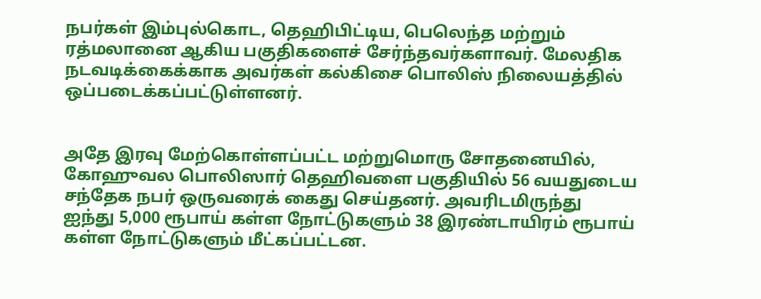நபர்கள் இம்புல்கொட, தெஹிபிட்டிய, பெலெந்த மற்றும் ரத்மலானை ஆகிய பகுதிகளைச் சேர்ந்தவர்களாவர். மேலதிக நடவடிக்கைக்காக அவர்கள் கல்கிசை பொலிஸ் நிலையத்தில் ஒப்படைக்கப்பட்டுள்ளனர்.


அதே இரவு மேற்கொள்ளப்பட்ட மற்றுமொரு சோதனையில், கோஹுவல பொலிஸார் தெஹிவளை பகுதியில் 56 வயதுடைய சந்தேக நபர் ஒருவரைக் கைது செய்தனர். அவரிடமிருந்து ஐந்து 5,000 ரூபாய் கள்ள நோட்டுகளும் 38 இரண்டாயிரம் ரூபாய் கள்ள நோட்டுகளும் மீட்கப்பட்டன.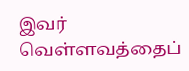இவர் வெள்ளவத்தைப்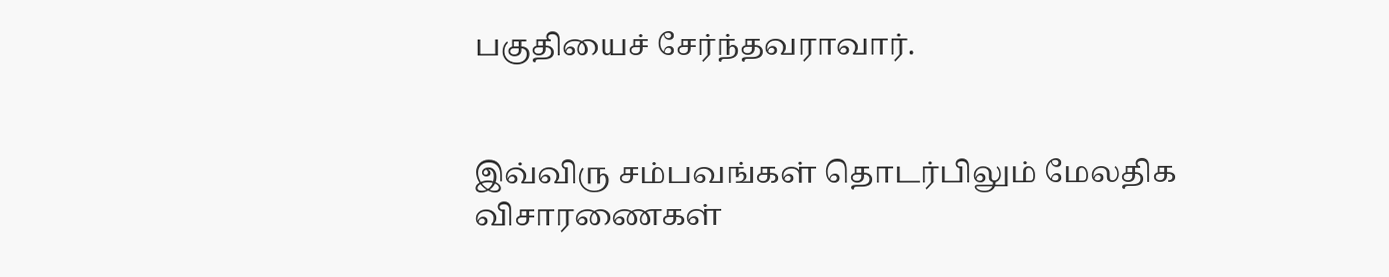பகுதியைச் சேர்ந்தவராவார்.


இவ்விரு சம்பவங்கள் தொடர்பிலும் மேலதிக விசாரணைகள்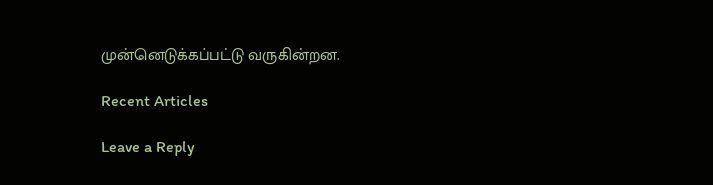முன்னெடுக்கப்பட்டு வருகின்றன.

Recent Articles

Leave a Reply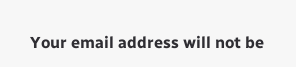Your email address will not be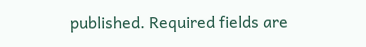published. Required fields are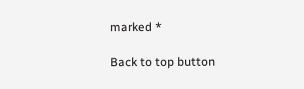marked *

Back to top button